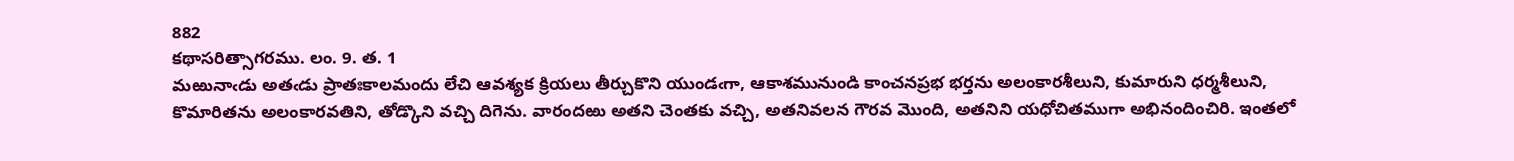882
కథాసరిత్సాగరము. లం. 9. త. 1
మఱునాఁడు అతఁడు ప్రాతఃకాలమందు లేచి ఆవశ్యక క్రియలు తీర్చుకొని యుండఁగా, ఆకాశమునుండి కాంచనప్రభ భర్తను అలంకారశీలుని, కుమారుని ధర్మశీలుని, కొమారితను అలంకారవతిని, తోడ్కొని వచ్చి దిగెను. వారందఱు అతని చెంతకు వచ్చి, అతనివలన గౌరవ మొంది, అతనిని యధోచితముగా అభినందించిరి. ఇంతలో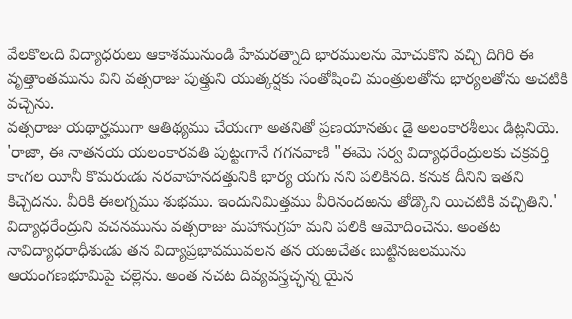వేలకొలఁది విద్యాధరులు ఆకాశమునుండి హేమరత్నాది భారములను మోచుకొని వచ్చి దిగిరి ఈ వృత్తాంతమును విని వత్సరాజు పుత్త్రుని యుత్కర్షకు సంతోషించి మంత్రులతోను భార్యలతోను అచటికి వచ్చెను.
వత్సరాజు యథార్హముగా ఆతిథ్యము చేయఁగా అతనితో ప్రణయానతుఁ డై అలంకారశీలుఁ డిట్లనియె. 'రాజా, ఈ నాతనయ యలంకారవతి పుట్టఁగానే గగనవాణి "ఈమె సర్వ విద్యాధరేంద్రులకు చక్రవర్తి కాఁగల యీనీ కొమరుఁడు నరవాహనదత్తునికి భార్య యగు నని పలికినది. కనుక దీనిని ఇతని కిచ్చెదను. వీరికి ఈలగ్నము శుభము. ఇందునిమిత్తము వీరినందఱను తోడ్కొని యిచటికి వచ్చితిని.' విద్యాధరేంద్రుని వచనమును వత్సరాజు మహానుగ్రహ మని పలికి ఆమోదించెను. అంతట నావిద్యాధరాధీశుఁడు తన విద్యాప్రభావమువలన తన యఱచేతఁ బుట్టినజలమును ఆయంగణభూమిపై చల్లెను. అంత నచట దివ్యవస్త్రచ్ఛన్న యైన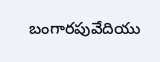బంగారపువేదియు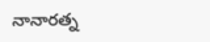నానారత్న